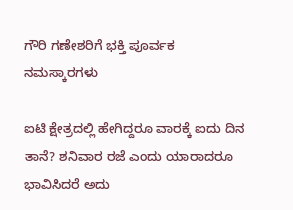ಗೌರಿ ಗಣೇಶರಿಗೆ ಭಕ್ತಿ ಪೂರ್ವಕ ನಮಸ್ಕಾರಗಳು

ಐಟಿ ಕ್ಷೇತ್ರದಲ್ಲಿ ಹೇಗಿದ್ದರೂ ವಾರಕ್ಕೆ ಐದು ದಿನ ತಾನೆ? ಶನಿವಾರ ರಜೆ ಎಂದು ಯಾರಾದರೂ ಭಾವಿಸಿದರೆ ಅದು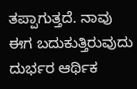ತಪ್ಪಾಗುತ್ತದೆ. ನಾವು ಈಗ ಬದುಕುತ್ತಿರುವುದು ದುರ್ಭರ ಆರ್ಥಿಕ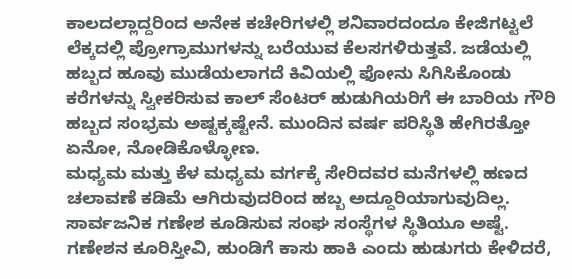ಕಾಲದಲ್ಲಾದ್ದರಿಂದ ಅನೇಕ ಕಚೇರಿಗಳಲ್ಲಿ ಶನಿವಾರದಂದೂ ಕೇಜಿಗಟ್ಟಲೆ ಲೆಕ್ಕದಲ್ಲಿ ಪ್ರೋಗ್ರಾಮುಗಳನ್ನು ಬರೆಯುವ ಕೆಲಸಗಳಿರುತ್ತವೆ. ಜಡೆಯಲ್ಲಿ ಹಬ್ಬದ ಹೂವು ಮುಡೆಯಲಾಗದೆ ಕಿವಿಯಲ್ಲಿ ಫೋನು ಸಿಗಿಸಿಕೊಂಡು ಕರೆಗಳನ್ನು ಸ್ವೀಕರಿಸುವ ಕಾಲ್ ಸೆಂಟರ್ ಹುಡುಗಿಯರಿಗೆ ಈ ಬಾರಿಯ ಗೌರಿ ಹಬ್ಬದ ಸಂಭ್ರಮ ಅಷ್ಟಕ್ಕಷ್ಟೇನೆ. ಮುಂದಿನ ವರ್ಷ ಪರಿಸ್ಥಿತಿ ಹೇಗಿರತ್ತೋ ಏನೋ, ನೋಡಿಕೊಳ್ಳೋಣ.
ಮಧ್ಯಮ ಮತ್ತು ಕೆಳ ಮಧ್ಯಮ ವರ್ಗಕ್ಕೆ ಸೇರಿದವರ ಮನೆಗಳಲ್ಲಿ ಹಣದ ಚಲಾವಣೆ ಕಡಿಮೆ ಆಗಿರುವುದರಿಂದ ಹಬ್ಬ ಅದ್ದೂರಿಯಾಗುವುದಿಲ್ಲ. ಸಾರ್ವಜನಿಕ ಗಣೇಶ ಕೂಡಿಸುವ ಸಂಘ ಸಂಸ್ಥೆಗಳ ಸ್ಥಿತಿಯೂ ಅಷ್ಟೆ. ಗಣೇಶನ ಕೂರಿಸ್ತೀವಿ, ಹುಂಡಿಗೆ ಕಾಸು ಹಾಕಿ ಎಂದು ಹುಡುಗರು ಕೇಳಿದರೆ,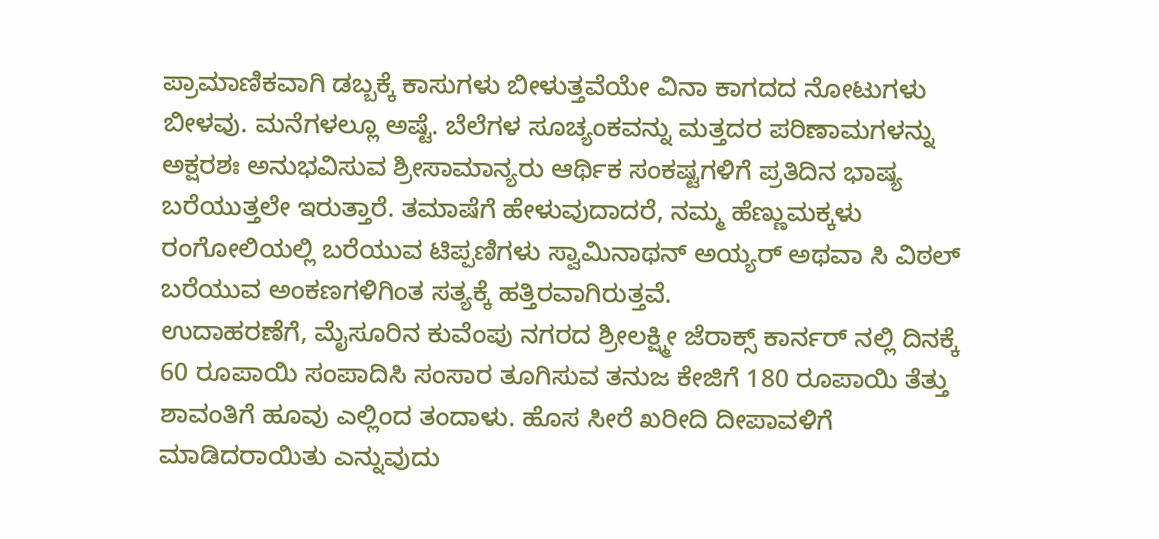ಪ್ರಾಮಾಣಿಕವಾಗಿ ಡಬ್ಬಕ್ಕೆ ಕಾಸುಗಳು ಬೀಳುತ್ತವೆಯೇ ವಿನಾ ಕಾಗದದ ನೋಟುಗಳು ಬೀಳವು. ಮನೆಗಳಲ್ಲೂ ಅಷ್ಟೆ. ಬೆಲೆಗಳ ಸೂಚ್ಯಂಕವನ್ನು ಮತ್ತದರ ಪರಿಣಾಮಗಳನ್ನು ಅಕ್ಷರಶಃ ಅನುಭವಿಸುವ ಶ್ರೀಸಾಮಾನ್ಯರು ಆರ್ಥಿಕ ಸಂಕಷ್ಟಗಳಿಗೆ ಪ್ರತಿದಿನ ಭಾಷ್ಯ ಬರೆಯುತ್ತಲೇ ಇರುತ್ತಾರೆ. ತಮಾಷೆಗೆ ಹೇಳುವುದಾದರೆ, ನಮ್ಮ ಹೆಣ್ಣುಮಕ್ಕಳು ರಂಗೋಲಿಯಲ್ಲಿ ಬರೆಯುವ ಟಿಪ್ಪಣಿಗಳು ಸ್ವಾಮಿನಾಥನ್ ಅಯ್ಯರ್ ಅಥವಾ ಸಿ ವಿಠಲ್ ಬರೆಯುವ ಅಂಕಣಗಳಿಗಿಂತ ಸತ್ಯಕ್ಕೆ ಹತ್ತಿರವಾಗಿರುತ್ತವೆ.
ಉದಾಹರಣೆಗೆ, ಮೈಸೂರಿನ ಕುವೆಂಪು ನಗರದ ಶ್ರೀಲಕ್ಷ್ಮೀ ಜೆರಾಕ್ಸ್ ಕಾರ್ನರ್ ನಲ್ಲಿ ದಿನಕ್ಕೆ 60 ರೂಪಾಯಿ ಸಂಪಾದಿಸಿ ಸಂಸಾರ ತೂಗಿಸುವ ತನುಜ ಕೇಜಿಗೆ 180 ರೂಪಾಯಿ ತೆತ್ತು ಶಾವಂತಿಗೆ ಹೂವು ಎಲ್ಲಿಂದ ತಂದಾಳು. ಹೊಸ ಸೀರೆ ಖರೀದಿ ದೀಪಾವಳಿಗೆ ಮಾಡಿದರಾಯಿತು ಎನ್ನುವುದು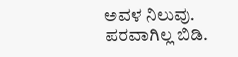ಅವಳ ನಿಲುವು. ಪರವಾಗಿಲ್ಲ ಬಿಡಿ.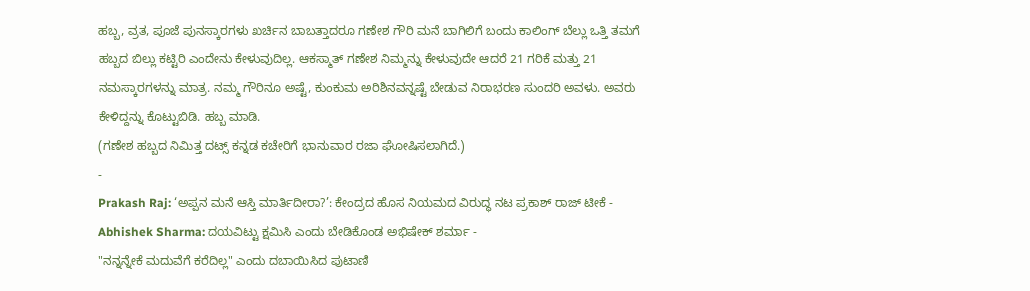ಹಬ್ಬ, ವ್ರತ, ಪೂಜೆ ಪುನಸ್ಕಾರಗಳು ಖರ್ಚಿನ ಬಾಬತ್ತಾದರೂ ಗಣೇಶ ಗೌರಿ ಮನೆ ಬಾಗಿಲಿಗೆ ಬಂದು ಕಾಲಿಂಗ್ ಬೆಲ್ಲು ಒತ್ತಿ ತಮಗೆ ಹಬ್ಬದ ಬಿಲ್ಲು ಕಟ್ಟಿರಿ ಎಂದೇನು ಕೇಳುವುದಿಲ್ಲ. ಆಕಸ್ಮಾತ್ ಗಣೇಶ ನಿಮ್ಮನ್ನು ಕೇಳುವುದೇ ಆದರೆ 21 ಗರಿಕೆ ಮತ್ತು 21 ನಮಸ್ಕಾರಗಳನ್ನು ಮಾತ್ರ. ನಮ್ಮ ಗೌರಿನೂ ಅಷ್ಟೆ, ಕುಂಕುಮ ಅರಿಶಿನವನ್ನಷ್ಟೆ ಬೇಡುವ ನಿರಾಭರಣ ಸುಂದರಿ ಅವಳು. ಅವರು ಕೇಳಿದ್ದನ್ನು ಕೊಟ್ಟುಬಿಡಿ. ಹಬ್ಬ ಮಾಡಿ.
(ಗಣೇಶ ಹಬ್ಬದ ನಿಮಿತ್ತ ದಟ್ಸ್ ಕನ್ನಡ ಕಚೇರಿಗೆ ಭಾನುವಾರ ರಜಾ ಘೋಷಿಸಲಾಗಿದೆ.)
-
Prakash Raj: ‘ಅಪ್ಪನ ಮನೆ ಆಸ್ತಿ ಮಾರ್ತಿದೀರಾ?’: ಕೇಂದ್ರದ ಹೊಸ ನಿಯಮದ ವಿರುದ್ಧ ನಟ ಪ್ರಕಾಶ್ ರಾಜ್ ಟೀಕೆ -
Abhishek Sharma: ದಯವಿಟ್ಟು ಕ್ಷಮಿಸಿ ಎಂದು ಬೇಡಿಕೊಂಡ ಅಭಿಷೇಕ್ ಶರ್ಮಾ -
"ನನ್ನನ್ನೇಕೆ ಮದುವೆಗೆ ಕರೆದಿಲ್ಲ" ಎಂದು ದಬಾಯಿಸಿದ ಪುಟಾಣಿ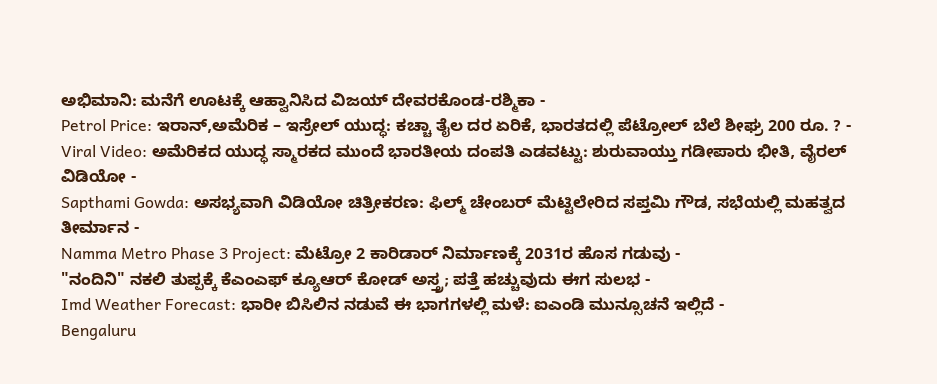ಅಭಿಮಾನಿ: ಮನೆಗೆ ಊಟಕ್ಕೆ ಆಹ್ವಾನಿಸಿದ ವಿಜಯ್ ದೇವರಕೊಂಡ-ರಶ್ಮಿಕಾ -
Petrol Price: ಇರಾನ್,ಅಮೆರಿಕ – ಇಸ್ರೇಲ್ ಯುದ್ಧ: ಕಚ್ಚಾ ತೈಲ ದರ ಏರಿಕೆ, ಭಾರತದಲ್ಲಿ ಪೆಟ್ರೋಲ್ ಬೆಲೆ ಶೀಘ್ರ 200 ರೂ. ? -
Viral Video: ಅಮೆರಿಕದ ಯುದ್ಧ ಸ್ಮಾರಕದ ಮುಂದೆ ಭಾರತೀಯ ದಂಪತಿ ಎಡವಟ್ಟು: ಶುರುವಾಯ್ತು ಗಡೀಪಾರು ಭೀತಿ, ವೈರಲ್ ವಿಡಿಯೋ -
Sapthami Gowda: ಅಸಭ್ಯವಾಗಿ ವಿಡಿಯೋ ಚಿತ್ರೀಕರಣ: ಫಿಲ್ಮ್ ಚೇಂಬರ್ ಮೆಟ್ಟಿಲೇರಿದ ಸಪ್ತಮಿ ಗೌಡ, ಸಭೆಯಲ್ಲಿ ಮಹತ್ವದ ತೀರ್ಮಾನ -
Namma Metro Phase 3 Project: ಮೆಟ್ರೋ 2 ಕಾರಿಡಾರ್ ನಿರ್ಮಾಣಕ್ಕೆ 2031ರ ಹೊಸ ಗಡುವು -
"ನಂದಿನಿ" ನಕಲಿ ತುಪ್ಪಕ್ಕೆ ಕೆಎಂಎಫ್ ಕ್ಯೂಆರ್ ಕೋಡ್ ಅಸ್ತ್ರ; ಪತ್ತೆ ಹಚ್ಚುವುದು ಈಗ ಸುಲಭ -
Imd Weather Forecast: ಭಾರೀ ಬಿಸಿಲಿನ ನಡುವೆ ಈ ಭಾಗಗಳಲ್ಲಿ ಮಳೆ: ಐಎಂಡಿ ಮುನ್ಸೂಚನೆ ಇಲ್ಲಿದೆ -
Bengaluru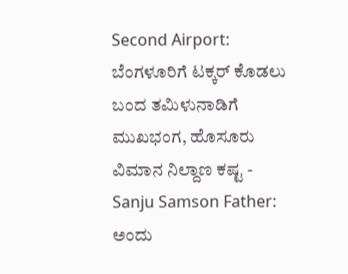Second Airport: ಬೆಂಗಳೂರಿಗೆ ಟಕ್ಕರ್ ಕೊಡಲು ಬಂದ ತಮಿಳುನಾಡಿಗೆ ಮುಖಭಂಗ, ಹೊಸೂರು ವಿಮಾನ ನಿಲ್ದಾಣ ಕಷ್ಟ -
Sanju Samson Father: ಅಂದು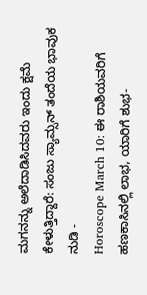ಮಗನನ್ನು ಅಲೆದಾಡಿಸಿದವರು ಇಂದು ಕ್ಷಮೆ ಕೇಳುತ್ತಿದ್ದಾರೆ: ಸಂಜು ಸ್ಯಾಮ್ಸನ್ ತಂದೆಯ ಭಾವುಕ ನುಡಿ -
Horoscope March 10: ಈ ರಾಶಿಯವರಿಗೆ ಹಣಕಾಸಿನಲ್ಲಿ ಲಾಭ, ಯಾರಿಗೆ ಶುಭ-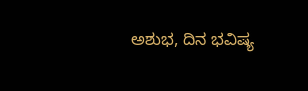ಅಶುಭ, ದಿನ ಭವಿಷ್ಯ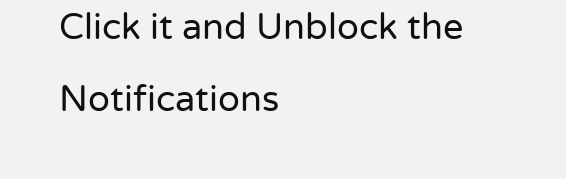Click it and Unblock the Notifications